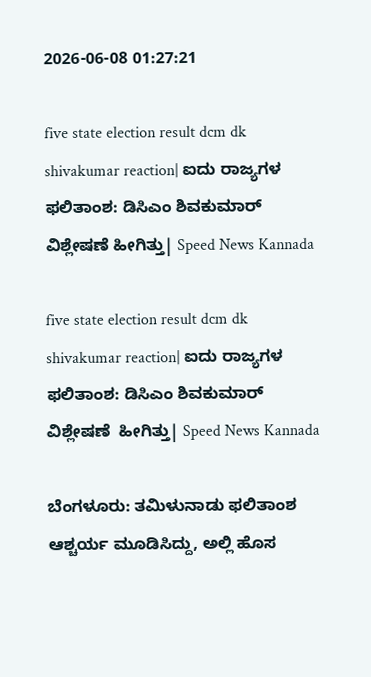2026-06-08 01:27:21

five state election result dcm dk shivakumar reaction| ಐದು ರಾಜ್ಯಗಳ ಫಲಿತಾಂಶ: ಡಿಸಿಎಂ ಶಿವಕುಮಾರ್‌ ವಿಶ್ಲೇಷಣೆ ಹೀಗಿತ್ತು| Speed News Kannada

five state election result dcm dk shivakumar reaction| ಐದು ರಾಜ್ಯಗಳ ಫಲಿತಾಂಶ: ಡಿಸಿಎಂ ಶಿವಕುಮಾರ್‌ ವಿಶ್ಲೇಷಣೆ  ಹೀಗಿತ್ತು| Speed News Kannada

ಬೆಂಗಳೂರು: ತಮಿಳುನಾಡು ಫಲಿತಾಂಶ ಆಶ್ಚರ್ಯ ಮೂಡಿಸಿದ್ದು, ಅಲ್ಲಿ ಹೊಸ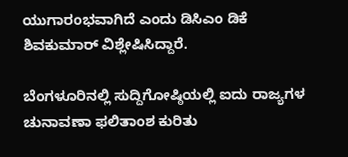ಯುಗಾರಂಭವಾಗಿದೆ ಎಂದು ಡಿಸಿಎಂ ಡಿಕೆ ಶಿವಕುಮಾರ್ ವಿಶ್ಲೇಷಿಸಿದ್ದಾರೆ.

ಬೆಂಗಳೂರಿನಲ್ಲಿ ಸುದ್ದಿಗೋಷ್ಠಿಯಲ್ಲಿ ಐದು ರಾಜ್ಯಗಳ ಚುನಾವಣಾ ಫಲಿತಾಂಶ ಕುರಿತು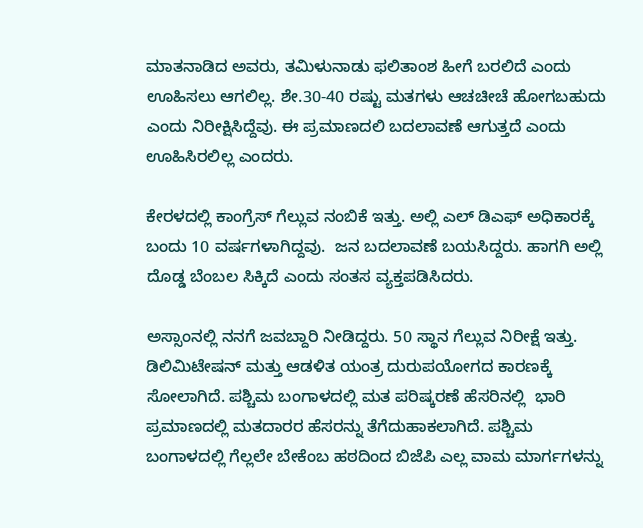ಮಾತನಾಡಿದ ಅವರು, ತಮಿಳುನಾಡು ಫಲಿತಾಂಶ ಹೀಗೆ ಬರಲಿದೆ ಎಂದು ಊಹಿಸಲು ಆಗಲಿಲ್ಲ. ಶೇ.30-40 ರಷ್ಟು ಮತಗಳು ಆಚಚೀಚೆ ಹೋಗಬಹುದು ಎಂದು ನಿರೀಕ್ಷಿಸಿದ್ದೆವು. ಈ ಪ್ರಮಾಣದಲಿ ಬದಲಾವಣೆ ಆಗುತ್ತದೆ ಎಂದು ಊಹಿಸಿರಲಿಲ್ಲ ಎಂದರು.

ಕೇರಳದಲ್ಲಿ ಕಾಂಗ್ರೆಸ್‌ ಗೆಲ್ಲುವ ನಂಬಿಕೆ ಇತ್ತು. ಅಲ್ಲಿ ಎಲ್‌ ಡಿಎಫ್‌ ಅಧಿಕಾರಕ್ಕೆ ಬಂದು 10 ವರ್ಷಗಳಾಗಿದ್ದವು.  ಜನ ಬದಲಾವಣೆ ಬಯಸಿದ್ದರು. ಹಾಗಗಿ ಅಲ್ಲಿ ದೊಡ್ಡ ಬೆಂಬಲ ಸಿಕ್ಕಿದೆ ಎಂದು ಸಂತಸ ವ್ಯಕ್ತಪಡಿಸಿದರು.

ಅಸ್ಸಾಂನಲ್ಲಿ ನನಗೆ ಜವಬ್ದಾರಿ ನೀಡಿದ್ದರು. 50 ಸ್ಥಾನ ಗೆಲ್ಲುವ ನಿರೀಕ್ಷೆ ಇತ್ತು. ಡಿಲಿಮಿಟೇಷನ್ ಮತ್ತು ಆಡಳಿತ ಯಂತ್ರ ದುರುಪಯೋಗದ ಕಾರಣಕ್ಕೆ ಸೋಲಾಗಿದೆ. ಪಶ್ಚಿಮ ಬಂಗಾಳದಲ್ಲಿ ಮತ ಪರಿಷ್ಕರಣೆ ಹೆಸರಿನಲ್ಲಿ  ಭಾರಿ ಪ್ರಮಾಣದಲ್ಲಿ ಮತದಾರರ ಹೆಸರನ್ನು ತೆಗೆದುಹಾಕಲಾಗಿದೆ. ಪಶ್ಚಿಮ ಬಂಗಾಳದಲ್ಲಿ ಗೆಲ್ಲಲೇ ಬೇಕೆಂಬ ಹಠದಿಂದ ಬಿಜೆಪಿ ಎಲ್ಲ ವಾಮ ಮಾರ್ಗಗಳನ್ನು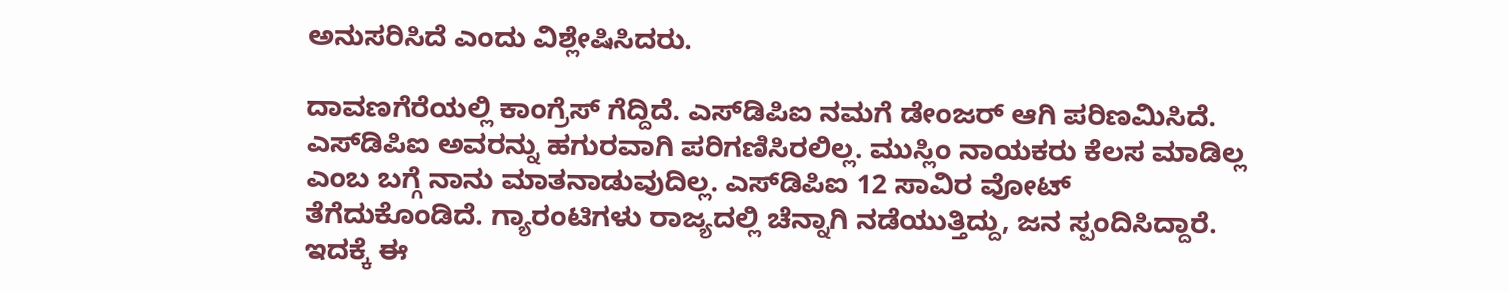ಅನುಸರಿಸಿದೆ ಎಂದು ವಿಶ್ಲೇಷಿಸಿದರು.

ದಾವಣಗೆರೆಯಲ್ಲಿ ಕಾಂಗ್ರೆಸ್ ಗೆದ್ದಿದೆ. ಎಸ್‌ಡಿಪಿಐ ನಮಗೆ ಡೇಂಜರ್ ಆಗಿ ಪರಿಣಮಿಸಿದೆ. ಎಸ್‌ಡಿಪಿಐ ಅವರನ್ನು ಹಗುರವಾಗಿ ಪರಿಗಣಿಸಿರಲಿಲ್ಲ. ಮುಸ್ಲಿಂ ನಾಯಕರು ಕೆಲಸ ಮಾಡಿಲ್ಲ ಎಂಬ ಬಗ್ಗೆ ನಾನು ಮಾತನಾಡುವುದಿಲ್ಲ. ಎಸ್‌ಡಿಪಿಐ 12 ಸಾವಿರ ವೋಟ್ ತೆಗೆದುಕೊಂಡಿದೆ. ಗ್ಯಾರಂಟಿಗಳು ರಾಜ್ಯದಲ್ಲಿ ಚೆನ್ನಾಗಿ ನಡೆಯುತ್ತಿದ್ದು, ಜನ ಸ್ಪಂದಿಸಿದ್ದಾರೆ. ಇದಕ್ಕೆ ಈ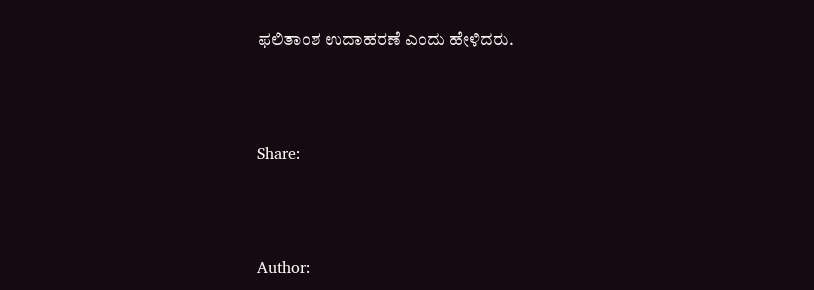ಫಲಿತಾಂಶ ಉದಾಹರಣೆ ಎಂದು ಹೇಳಿದರು.



Share:



Author: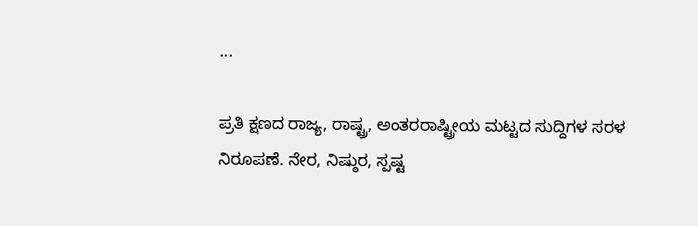...

ಪ್ರತಿ ಕ್ಷಣದ ರಾಜ್ಯ, ರಾಷ್ಟ್ರ, ಅಂತರರಾಷ್ಟ್ರೀಯ ಮಟ್ಟದ ಸುದ್ದಿಗಳ ಸರಳ ನಿರೂಪಣೆ. ನೇರ, ನಿಷ್ಠುರ, ಸ್ಪಷ್ಟ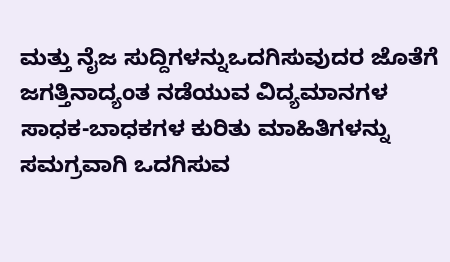ಮತ್ತು ನೈಜ ಸುದ್ದಿಗಳನ್ನುಒದಗಿಸುವುದರ ಜೊತೆಗೆ ಜಗತ್ತಿನಾದ್ಯಂತ ನಡೆಯುವ ವಿದ್ಯಮಾನಗಳ ಸಾಧಕ-ಬಾಧಕಗಳ ಕುರಿತು ಮಾಹಿತಿಗಳನ್ನು ಸಮಗ್ರವಾಗಿ ಒದಗಿಸುವ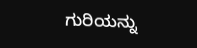ಗುರಿಯನ್ನು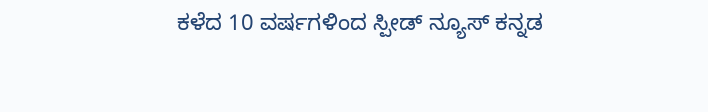ಕಳೆದ 10 ವರ್ಷಗಳಿಂದ ಸ್ಪೀಡ್‌ ನ್ಯೂಸ್‌ ಕನ್ನಡ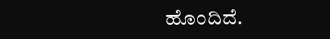ಹೊಂದಿದೆ.